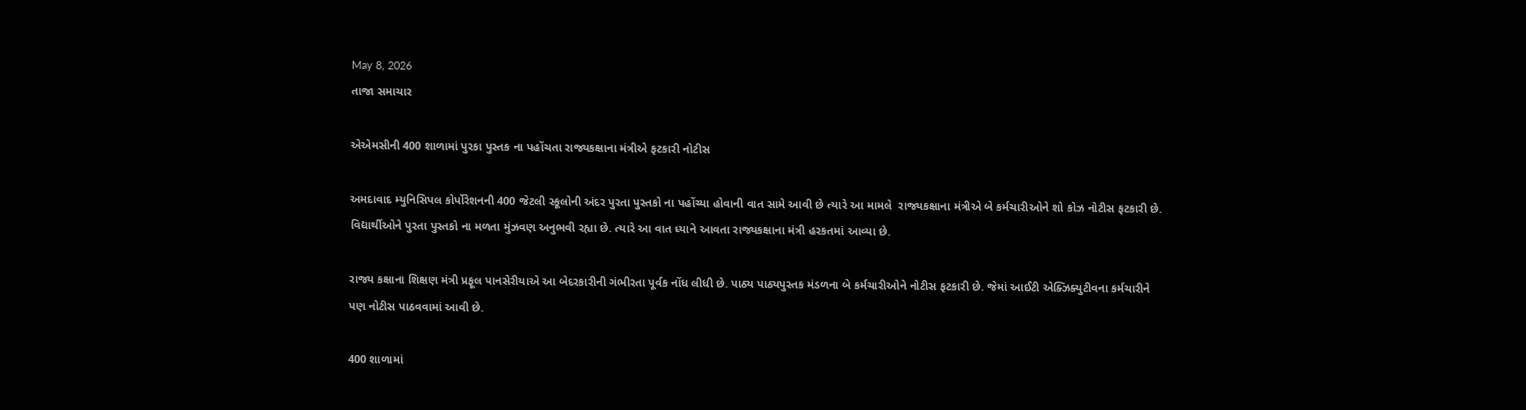May 8, 2026
તાજા સમાચાર

એએમસીની 400 શાળામાં પુરકા પુસ્તક ના પહોંચતા રાજ્યકક્ષાના મંત્રીએ ફટકારી નોટીસ

અમદાવાદ મ્યુનિસિપલ કોર્પોરેશનની 400 જેટલી સ્કૂલોની અંદર પુરતા પુસ્તકો ના પહોંચ્યા હોવાની વાત સામે આવી છે ત્યારે આ મામલે  રાજ્યકક્ષાના મંત્રીએ બે કર્મચારીઓને શો કોઝ નોટીસ ફટકારી છે. વિદ્યાર્થીઓને પુરતા પુસ્તકો ના મળતા મુંઝવણ અનુભવી રહ્યા છે. ત્યારે આ વાત ધ્યાને આવતા રાજ્યકક્ષાના મંત્રી હરકતમાં આવ્યા છે.

રાજ્ય કક્ષાના શિક્ષણ મંત્રી પ્રફૂલ પાનસેરીયાએ આ બેદરકારીની ગંભીરતા પૂર્વક નોંધ લીધી છે. પાઠ્ય પાઠ્યપુસ્તક મંડળના બે કર્મચારીઓને નોટીસ ફટકારી છે. જેમાં આઈટી એક્ઝિક્યુટીવના કર્મચારીને પણ નોટીસ પાઠવવામાં આવી છે.

400 શાળામાં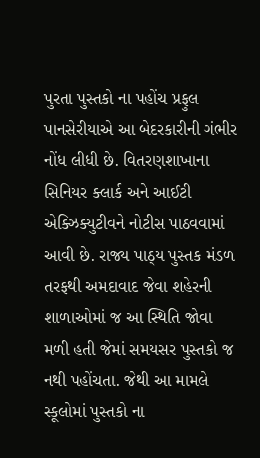પુરતા પુસ્તકો ના પહોંચ પ્રફુલ પાનસેરીયાએ આ બેદરકારીની ગંભીર નોંધ લીધી છે. વિતરણશાખાના સિનિયર ક્લાર્ક અને આઈટી એક્ઝિક્યુટીવને નોટીસ પાઠવવામાં આવી છે. રાજ્ય પાઠ્ય પુસ્તક મંડળ તરફથી અમદાવાદ જેવા શહેરની શાળાઓમાં જ આ સ્થિતિ જોવા મળી હતી જેમાં સમયસર પુસ્તકો જ નથી પહોંચતા. જેથી આ મામલે સ્કૂલોમાં પુસ્તકો ના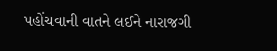પહોંચવાની વાતને લઈને નારાજગી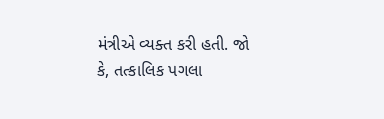મંત્રીએ વ્યક્ત કરી હતી. જો કે, તત્કાલિક પગલા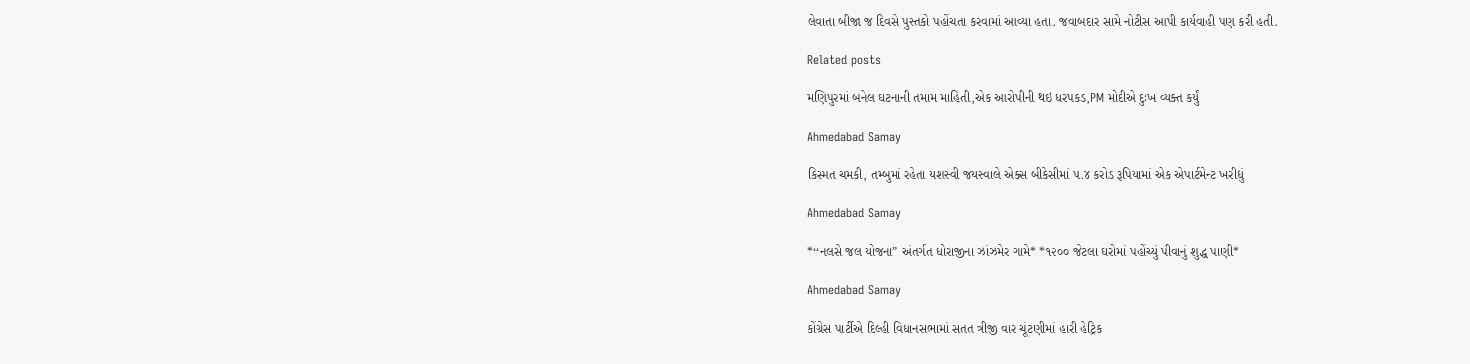લેવાતા બીજા જ દિવસે પુસ્તકો પહોંચતા કરવામાં આવ્યા હતા. જવાબદાર સામે નોટીસ આપી કાર્યવાહી પણ કરી હતી.

Related posts

મણિપુરમાં બનેલ ઘટનાની તમામ માહિતી,એક આરોપીની થઇ ધરપકડ,PM મોદીએ દુઃખ વ્યક્ત કર્યું

Ahmedabad Samay

કિસ્મત ચમકી, તમ્બુમાં રહેતા યશસ્‍વી જયસ્‍વાલે એક્‍સ બીકેસીમાં ૫.૪ કરોડ રૂપિયામાં એક એપાર્ટમેન્‍ટ ખરીદ્યું

Ahmedabad Samay

*‘‘નલસે જલ યોજના” અંતર્ગત ધોરાજીના ઝાંઝમેર ગામે* *૧૨૦૦ જેટલા ઘરોમાં પહોંચ્યું પીવાનું શુદ્ધ પાણી*

Ahmedabad Samay

કોંગ્રેસ પાર્ટીએ દિલ્હી વિધાનસભામાં સતત ત્રીજી વાર ચૂંટણીમાં હારી હેટ્રિક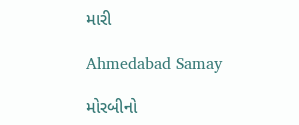મારી

Ahmedabad Samay

મોરબીનો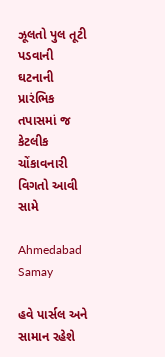ઝૂલતો પુલ તૂટી પડવાની ઘટનાની પ્રારંભિક તપાસમાં જ કેટલીક ચોંકાવનારી વિગતો આવી સામે

Ahmedabad Samay

હવે પાર્સલ અને સામાન રહેશે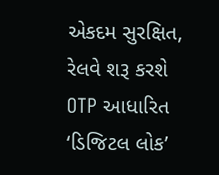એકદમ સુરક્ષિત, રેલવે શરૂ કરશે OTP આધારિત ‘ડિજિટલ લોક’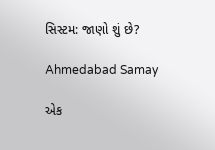સિસ્ટમ: જાણો શું છે?

Ahmedabad Samay

એક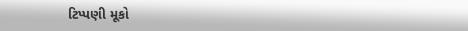ટિપ્પણી મૂકો